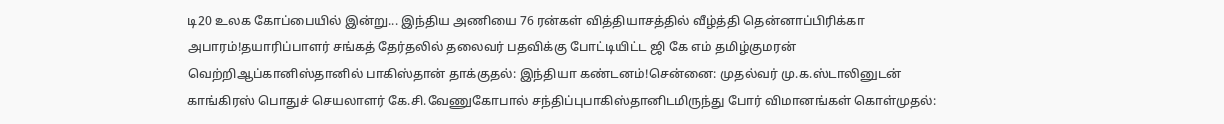டி20 உலக கோப்பையில் இன்று... இந்திய அணியை 76 ரன்கள் வித்தியாசத்தில் வீழ்த்தி தென்னாப்பிரிக்கா அபாரம்!தயாரிப்பாளர் சங்கத் தேர்தலில் தலைவர் பதவிக்கு போட்டியிட்ட ஜி கே எம் தமிழ்குமரன் வெற்றிஆப்கானிஸ்தானில் பாகிஸ்தான் தாக்குதல்: இந்தியா கண்டனம்!சென்னை: முதல்வர் மு.க.ஸ்டாலினுடன் காங்கிரஸ் பொதுச் செயலாளர் கே.சி.வேணுகோபால் சந்திப்புபாகிஸ்தானிடமிருந்து போர் விமானங்கள் கொள்முதல்: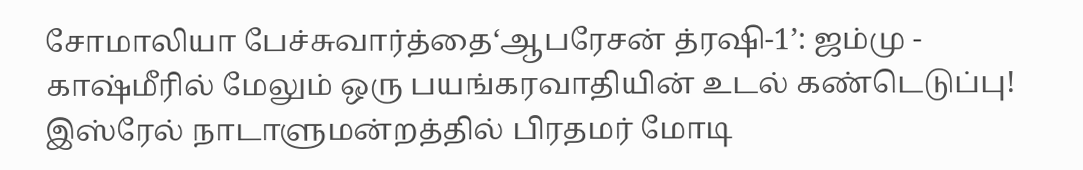சோமாலியா பேச்சுவார்த்தை‘ஆபரேசன் த்ரஷி-1’: ஜம்மு - காஷ்மீரில் மேலும் ஒரு பயங்கரவாதியின் உடல் கண்டெடுப்பு! இஸ்ரேல் நாடாளுமன்றத்தில் பிரதமர் மோடி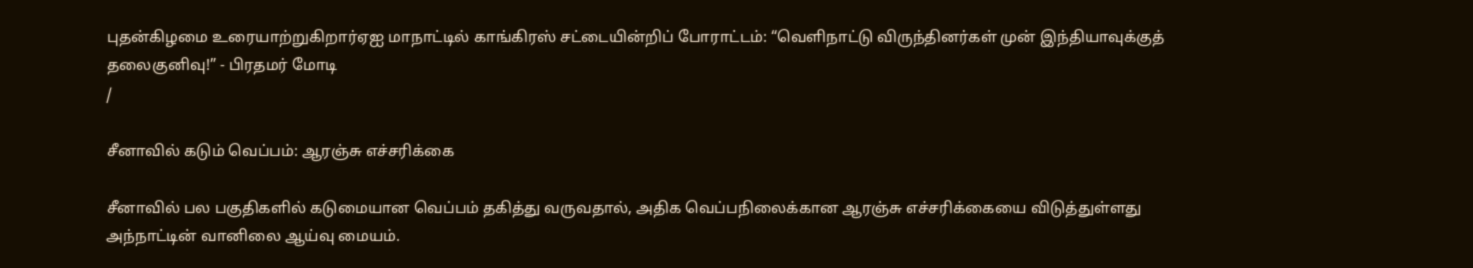புதன்கிழமை உரையாற்றுகிறார்ஏஐ மாநாட்டில் காங்கிரஸ் சட்டையின்றிப் போராட்டம்: “வெளிநாட்டு விருந்தினர்கள் முன் இந்தியாவுக்குத் தலைகுனிவு!” - பிரதமர் மோடி
/

சீனாவில் கடும் வெப்பம்: ஆரஞ்சு எச்சரிக்கை

சீனாவில் பல பகுதிகளில் கடுமையான வெப்பம் தகித்து வருவதால், அதிக வெப்பநிலைக்கான ஆரஞ்சு எச்சரிக்கையை விடுத்துள்ளது அந்நாட்டின் வானிலை ஆய்வு மையம்.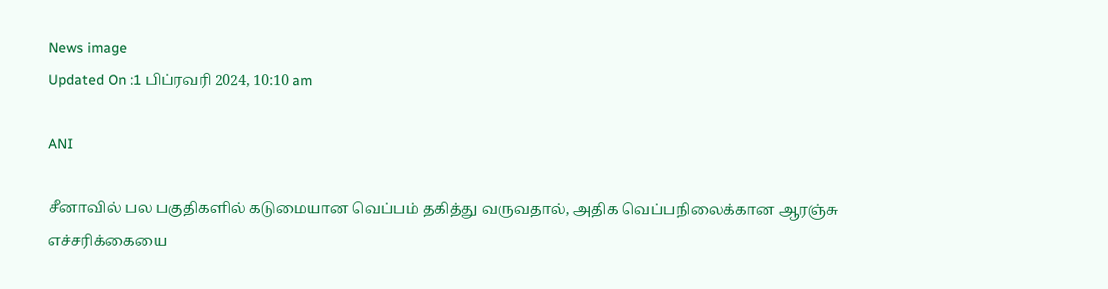News image
Updated On :1 பிப்ரவரி 2024, 10:10 am

ANI

சீனாவில் பல பகுதிகளில் கடுமையான வெப்பம் தகித்து வருவதால், அதிக வெப்பநிலைக்கான ஆரஞ்சு எச்சரிக்கையை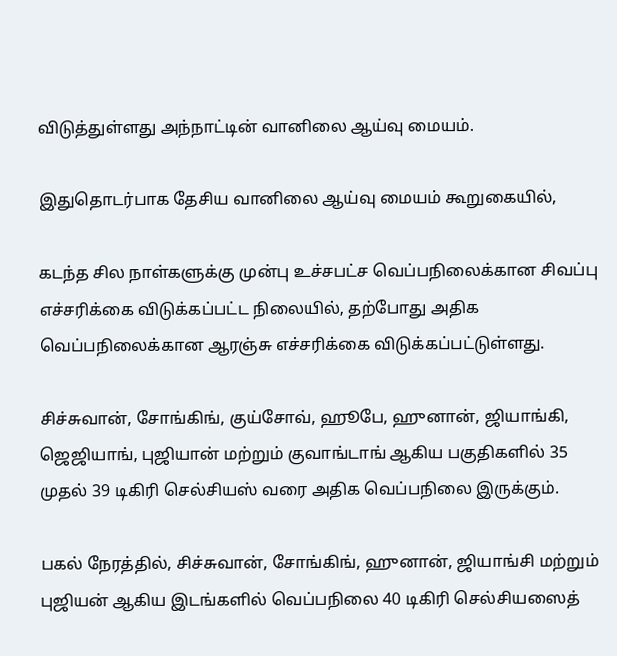விடுத்துள்ளது அந்நாட்டின் வானிலை ஆய்வு மையம்.

இதுதொடர்பாக தேசிய வானிலை ஆய்வு மையம் கூறுகையில்,

கடந்த சில நாள்களுக்கு முன்பு உச்சபட்ச வெப்பநிலைக்கான சிவப்பு எச்சரிக்கை விடுக்கப்பட்ட நிலையில், தற்போது அதிக வெப்பநிலைக்கான ஆரஞ்சு எச்சரிக்கை விடுக்கப்பட்டுள்ளது.

சிச்சுவான், சோங்கிங், குய்சோவ், ஹூபே, ஹுனான், ஜியாங்கி, ஜெஜியாங், புஜியான் மற்றும் குவாங்டாங் ஆகிய பகுதிகளில் 35 முதல் 39 டிகிரி செல்சியஸ் வரை அதிக வெப்பநிலை இருக்கும்.

பகல் நேரத்தில், சிச்சுவான், சோங்கிங், ஹுனான், ஜியாங்சி மற்றும் புஜியன் ஆகிய இடங்களில் வெப்பநிலை 40 டிகிரி செல்சியஸைத்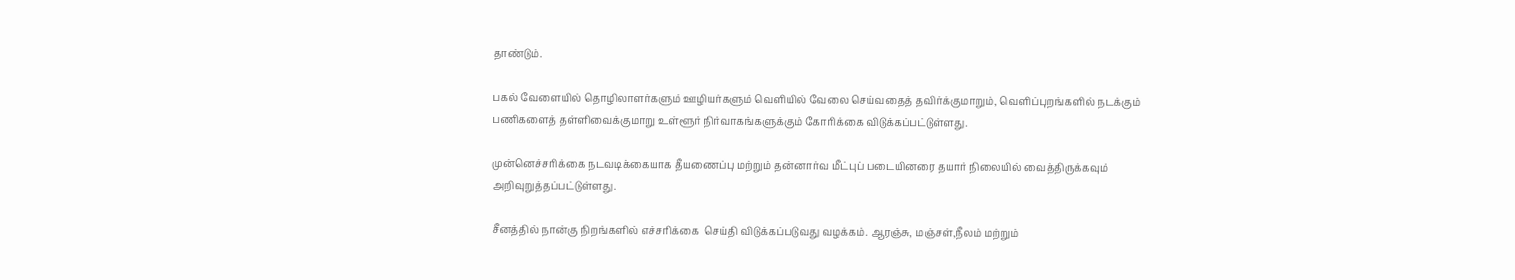தாண்டும்.

பகல் வேளையில் தொழிலாளர்களும் ஊழியர்களும் வெளியில் வேலை செய்வதைத் தவிர்க்குமாறும், வெளிப்புறங்களில் நடக்கும் பணிகளைத் தள்ளிவைக்குமாறு உள்ளூர் நிர்வாகங்களுக்கும் கோரிக்கை விடுக்கப்பட்டுள்ளது.

முன்னெச்சரிக்கை நடவடிக்கையாக தீயணைப்பு மற்றும் தன்னார்வ மீட்புப் படையினரை தயார் நிலையில் வைத்திருக்கவும் அறிவுறுத்தப்பட்டுள்ளது.

சீனத்தில் நான்கு நிறங்களில் எச்சரிக்கை  செய்தி விடுக்கப்படுவது வழக்கம். ஆரஞ்சு, மஞ்சள்,நீலம் மற்றும்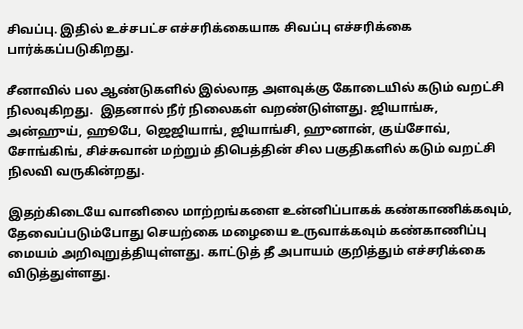சிவப்பு. இதில் உச்சபட்ச எச்சரிக்கையாக சிவப்பு எச்சரிக்கை பார்க்கப்படுகிறது.

சீனாவில் பல ஆண்டுகளில் இல்லாத அளவுக்கு கோடையில் கடும் வறட்சி நிலவுகிறது.  இதனால் நீர் நிலைகள் வறண்டுள்ளது. ஜியாங்சு, அன்ஹுய், ஹூபே, ஜெஜியாங், ஜியாங்சி, ஹுனான், குய்சோவ், சோங்கிங், சிச்சுவான் மற்றும் திபெத்தின் சில பகுதிகளில் கடும் வறட்சி நிலவி வருகின்றது.

இதற்கிடையே வானிலை மாற்றங்களை உன்னிப்பாகக் கண்காணிக்கவும், தேவைப்படும்போது செயற்கை மழையை உருவாக்கவும் கண்காணிப்பு மையம் அறிவுறுத்தியுள்ளது. காட்டுத் தீ அபாயம் குறித்தும் எச்சரிக்கை விடுத்துள்ளது.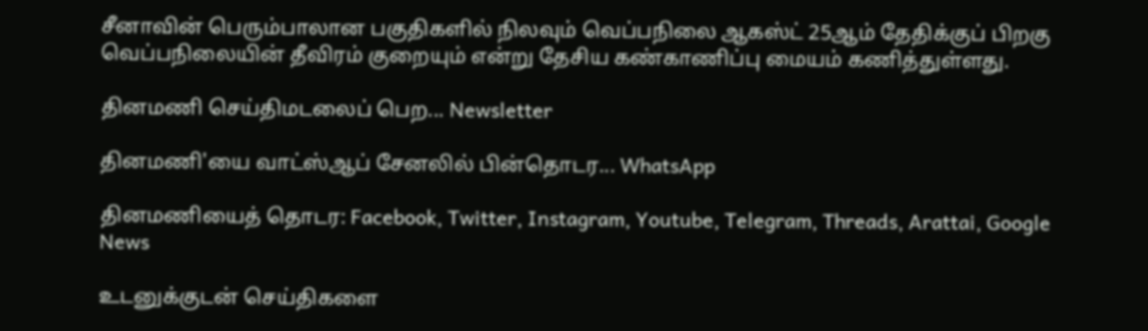சீனாவின் பெரும்பாலான பகுதிகளில் நிலவும் வெப்பநிலை ஆகஸ்ட் 25ஆம் தேதிக்குப் பிறகு வெப்பநிலையின் தீவிரம் குறையும் என்று தேசிய கண்காணிப்பு மையம் கணித்துள்ளது.

தினமணி செய்திமடலைப் பெற... Newsletter

தினமணி'யை வாட்ஸ்ஆப் சேனலில் பின்தொடர... WhatsApp

தினமணியைத் தொடர: Facebook, Twitter, Instagram, Youtube, Telegram, Threads, Arattai, Google News

உடனுக்குடன் செய்திகளை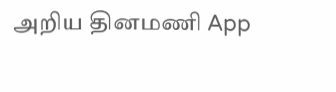அறிய தினமணி App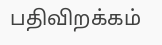பதிவிறக்கம்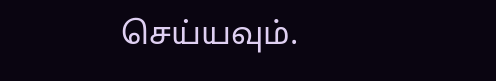செய்யவும்.